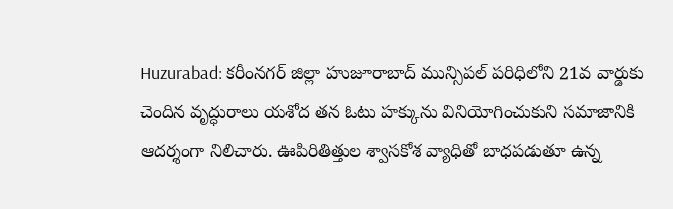Huzurabad: కరీంనగర్ జిల్లా హుజూరాబాద్ మున్సిపల్ పరిధిలోని 21వ వార్డుకు చెందిన వృద్ధురాలు యశోద తన ఓటు హక్కును వినియోగించుకుని సమాజానికి ఆదర్శంగా నిలిచారు. ఊపిరితిత్తుల శ్వాసకోశ వ్యాధితో బాధపడుతూ ఉన్న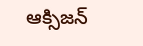ఆక్సిజన్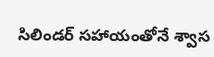సిలిండర్ సహాయంతోనే శ్వాస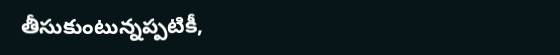తీసుకుంటున్నప్పటికీ,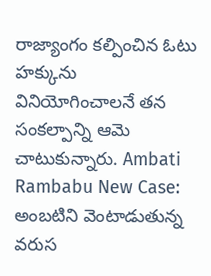రాజ్యాంగం కల్పించిన ఓటు హక్కును వినియోగించాలనే తన సంకల్పాన్ని ఆమె చాటుకున్నారు. Ambati Rambabu New Case: అంబటిని వెంటాడుతున్న వరుస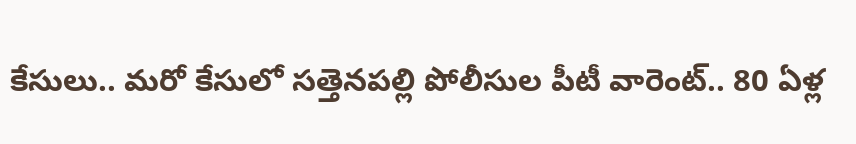కేసులు.. మరో కేసులో సత్తెనపల్లి పోలీసుల పీటీ వారెంట్.. 80 ఏళ్ల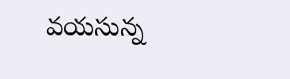వయసున్న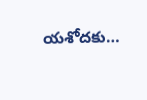యశోదకు…